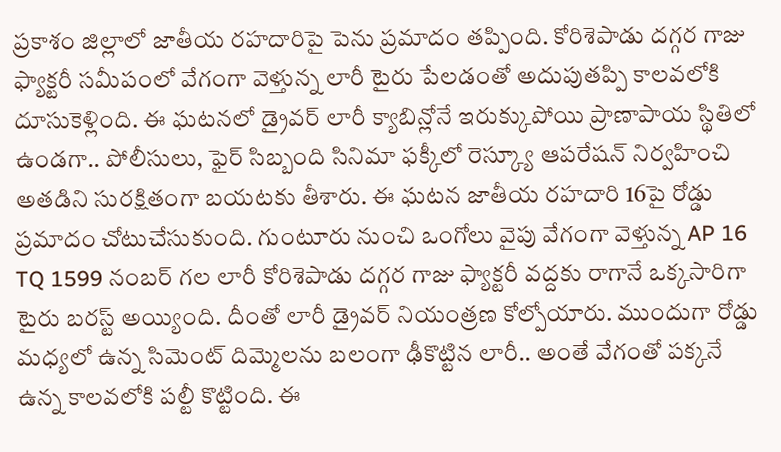ప్రకాశం జిల్లాలో జాతీయ రహదారిపై పెను ప్రమాదం తప్పింది. కోరిశెపాడు దగ్గర గాజు ఫ్యాక్టరీ సమీపంలో వేగంగా వెళ్తున్న లారీ టైరు పేలడంతో అదుపుతప్పి కాలవలోకి దూసుకెళ్లింది. ఈ ఘటనలో డ్రైవర్ లారీ క్యాబిన్లోనే ఇరుక్కుపోయి ప్రాణాపాయ స్థితిలో ఉండగా.. పోలీసులు, ఫైర్ సిబ్బంది సినిమా ఫక్కీలో రెస్క్యూ ఆపరేషన్ నిర్వహించి అతడిని సురక్షితంగా బయటకు తీశారు. ఈ ఘటన జాతీయ రహదారి 16పై రోడ్డు ప్రమాదం చోటుచేసుకుంది. గుంటూరు నుంచి ఒంగోలు వైపు వేగంగా వెళ్తున్న AP 16 TQ 1599 నంబర్ గల లారీ కోరిశెపాడు దగ్గర గాజు ఫ్యాక్టరీ వద్దకు రాగానే ఒక్కసారిగా టైరు బరస్ట్ అయ్యింది. దీంతో లారీ డ్రైవర్ నియంత్రణ కోల్పోయారు. ముందుగా రోడ్డు మధ్యలో ఉన్న సిమెంట్ దిమ్మెలను బలంగా ఢీకొట్టిన లారీ.. అంతే వేగంతో పక్కనే ఉన్న కాలవలోకి పల్టీ కొట్టింది. ఈ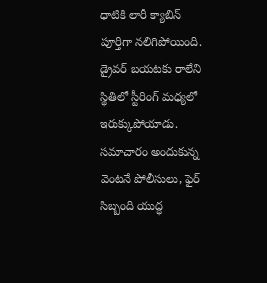ధాటికి లారీ క్యాబిన్ పూర్తిగా నలిగిపోయింది. డ్రైవర్ బయటకు రాలేని స్థితిలో స్టీరింగ్ మధ్యలో ఇరుక్కుపోయాడు.
సమాచారం అందుకున్న వెంటనే పోలీసులు, ఫైర్ సిబ్బంది యుద్ధ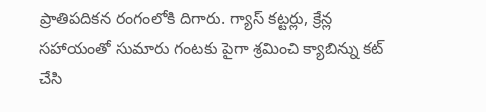ప్రాతిపదికన రంగంలోకి దిగారు. గ్యాస్ కట్టర్లు, క్రేన్ల సహాయంతో సుమారు గంటకు పైగా శ్రమించి క్యాబిన్ను కట్ చేసి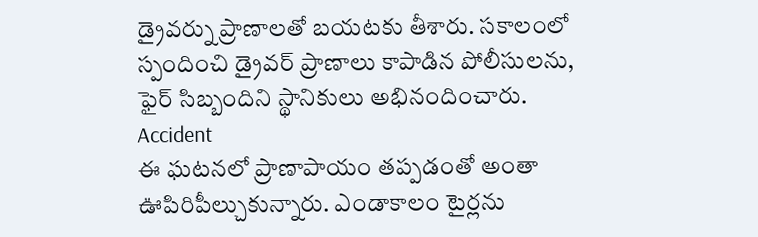డ్రైవర్ను ప్రాణాలతో బయటకు తీశారు. సకాలంలో స్పందించి డ్రైవర్ ప్రాణాలు కాపాడిన పోలీసులను, ఫైర్ సిబ్బందిని స్థానికులు అభినందించారు.
Accident
ఈ ఘటనలో ప్రాణాపాయం తప్పడంతో అంతా ఊపిరిపీల్చుకున్నారు. ఎండాకాలం టైర్లను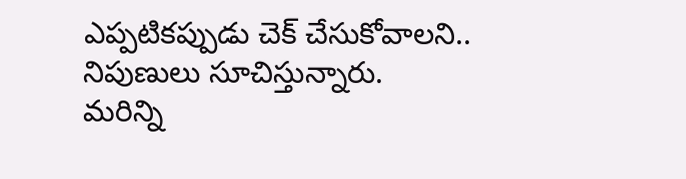ఎప్పటికప్పుడు చెక్ చేసుకోవాలని.. నిపుణులు సూచిస్తున్నారు.
మరిన్ని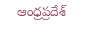ఆంధ్రప్రదేశ్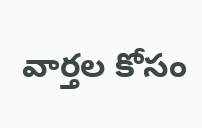వార్తల కోసం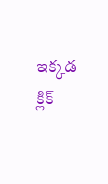ఇక్కడ క్లిక్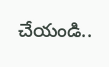చేయండి..